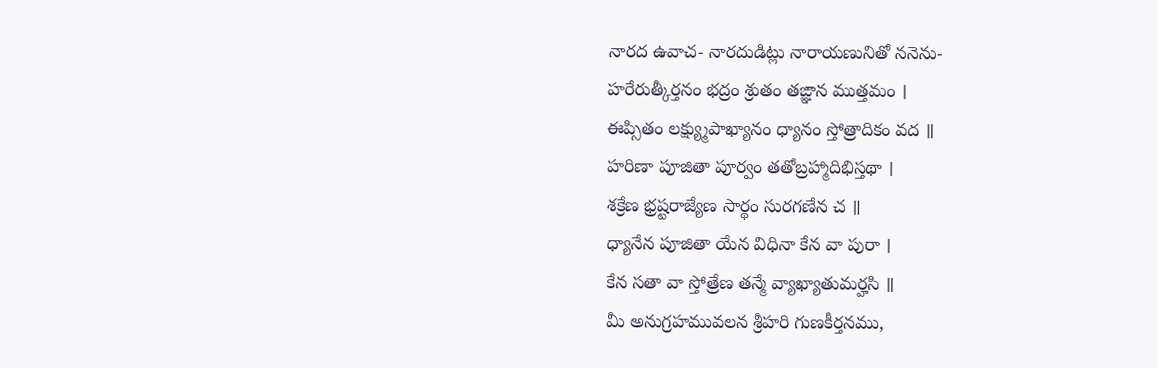నారద ఉవాచ- నారదుడిట్లు నారాయణునితో ననెను-
హరేరుత్కీర్తనం భద్రం శ్రుతం తఙ్ఞాన ముత్తమం ।
ఈప్సితం లక్ష్య్ముపాఖ్యానం ధ్యానం స్తోత్రాదికం వద ॥
హరిణా పూజితా పూర్వం తతోబ్రహ్మాదిభిస్తథా ।
శక్రేణ భ్రష్టరాజ్యేణ సార్థం సురగణేన చ ॥
ధ్యానేన పూజితా యేన విధినా కేన వా పురా ।
కేన సతా వా స్తోత్రేణ తన్మే వ్యాఖ్యాతుమర్హసి ॥
మీ అనుగ్రహమువలన శ్రీహరి గుణకీర్తనము,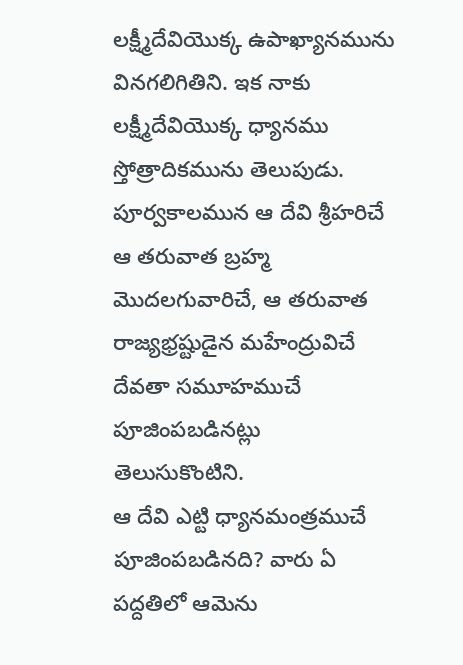లక్ష్మీదేవియొక్క ఉపాఖ్యానమును వినగలిగితిని. ఇక నాకు లక్ష్మీదేవియొక్క ధ్యానము స్తోత్రాదికమును తెలుపుడు.
పూర్వకాలమున ఆ దేవి శ్రీహరిచే ఆ తరువాత బ్రహ్మ మొదలగువారిచే, ఆ తరువాత రాజ్యభ్రష్టుడైన మహేంద్రువిచే దేవతా సమూహముచే పూజింపబడినట్లు తెలుసుకొంటిని.
ఆ దేవి ఎట్టి ధ్యానమంత్రముచే పూజింపబడినది? వారు ఏ పద్దతిలో ఆమెను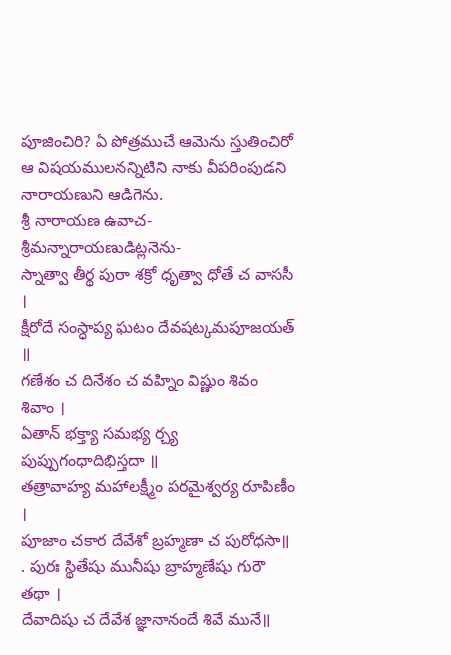పూజించిరి? ఏ పోత్రముచే ఆమెను స్తుతించిరో ఆ విషయములనన్నిటిని నాకు వీపరింపుడని నారాయణుని ఆడిగెను.
శ్రీ నారాయణ ఉవాచ- శ్రీమన్నారాయణుడిట్లనెను-
స్నాత్వా తీర్థ పురా శక్రో ధృత్వా ధోతే చ వాససీ ।
క్షీరోదే సంస్ధాప్య ఘటం దేవషట్కమపూజయత్ ॥
గణేశం చ దినేశం చ వహ్నిం విష్ణుం శివం శివాం ।
ఏతాన్ భక్త్యా సమభ్య ర్చ్య పుప్పుగంధాదిభిస్తదా ॥
తత్రావాహ్య మహాలక్ష్మీం పరమైశ్వర్య రూపిణీం ।
పూజాం చకార దేవేశో బ్రహ్మణా చ పురోధసా॥
. పురః స్థితేషు మునీషు బ్రాహ్మణేషు గురౌ తథా ।
దేవాదిషు చ దేవేశ జ్ఞానానందే శివే మునే॥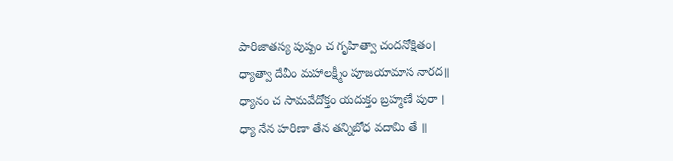పారిజాతస్య పుష్పం చ గృహిత్వా చందనోక్షితం।
ధ్యాత్వా దేవీం మహాలక్ష్మీం పూజయామాస నారద॥
ధ్యానం చ సామవేదోక్తం యదుక్తం బ్రహ్మణే పురా ।
ధ్యా నేన హరిణా తేన తన్నిబోధ వదామి తే ॥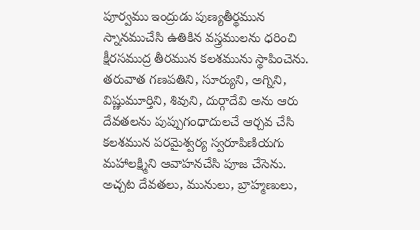పూర్వము ఇంద్రుడు పుణ్యతీర్థమున స్నానముచేసి ఉతికిన వస్త్రములను ధరించి క్షీరసముద్ర తీరమున కలశమును స్థాపించెను. తరువాత గణపతిని, సూర్యుని, అగ్నిని, విష్ణుమూర్తిని, శివుని, దుర్గాదేవి అను ఆరు దేవతలను పుప్పుగంధాదులచే ఆర్చవ చేసి కలశమున పరమైశ్వర్య స్వరూపిణియగు మహాలక్ష్మిని ఆవాహనచేసి పూజ చేసెను. అచ్చట దేవతలు, మునులు, బ్రాహ్మణులు,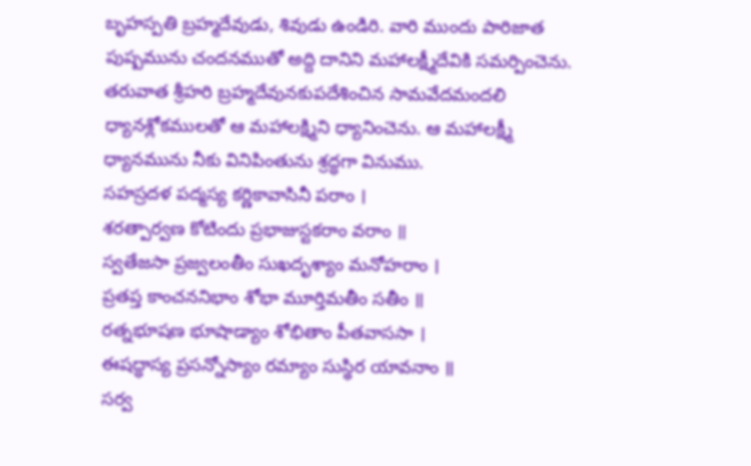బృహస్పతి బ్రహ్మదేవుడు, శివుడు ఉండిరి. వారి ముందు పారిజాత పుష్పమును చందనముతో అద్ది దానిని మహాలక్ష్మీదేవికి సమర్పించెను. తరువాత శ్రీహరి బ్రహ్మదేవునకుపదేశించిన సామవేదమందలి ధ్యానశ్లోకములతో ఆ మహాలక్ష్మిని ధ్యానించెను. ఆ మహాలక్ష్మీ ధ్యానమును నీకు వినిపింతును శ్రద్ధగా వినుము.
సహస్రదళ పద్మస్య కర్ణికావాసినీ పరాం ।
శరత్పార్వణ కోటిందు ప్రభాజుస్టకరాం వరాం ॥
స్వతేజసా ప్రజ్వలంతీం సుఖదృశ్యాం మనోహరాం ।
ప్రతప్త కాంచననిభాం శోభా మూర్తిమతీం సతీం ॥
రత్నభూషణ భూషాడ్యాం శోభితాం పీతవాససా ।
ఈషద్ధాస్య ప్రసన్నోస్యాం రమ్యాం సుస్థిర యావనాం ॥
సర్వ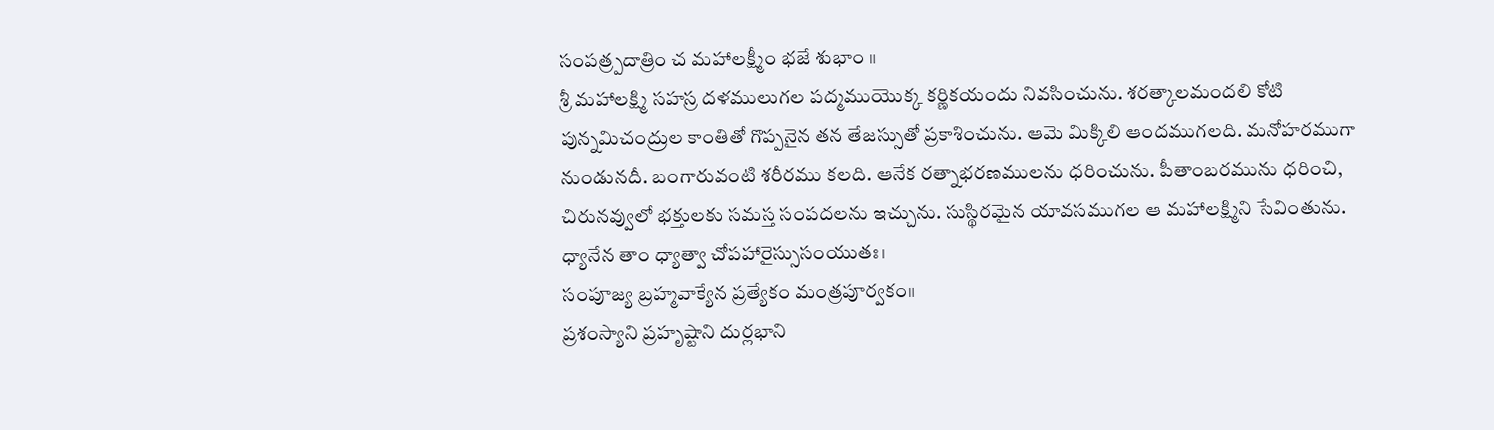సంపత్ర్పదాత్రిం చ మహాలక్ష్మీం భజే శుభాం ॥
శ్రీ మహాలక్ష్మి సహస్ర దళములుగల పద్మముయొక్క కర్ణికయందు నివసించును. శరత్కాలమందలి కోటి పున్నమిచంద్రుల కాంతితో గొప్పనైన తన తేజస్సుతో ప్రకాశించును. ఆమె మిక్కిలి ఆందముగలది. మనోహరముగా నుండునదీ. బంగారువంటి శరీరము కలది. ఆనేక రత్నాభరణములను ధరించును. పీతాంబరమును ధరించి, చిరునవ్వులో భక్తులకు సమస్త సంపదలను ఇచ్చును. సుస్థిరమైన యావసముగల ఆ మహాలక్ష్మిని సేవింతును.
ధ్యానేన తాం ధ్యాత్వా చోపహారైస్సుసంయుతః।
సంపూజ్య బ్రహ్మవాక్యేన ప్రత్యేకం మంత్రపూర్వకం॥
ప్రశంస్యాని ప్రహృష్టాని దుర్లభాని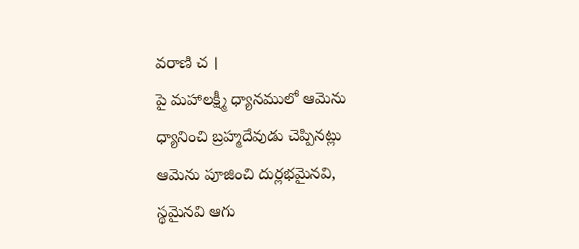వరాణి చ ।
పై మహాలక్ష్మీ ధ్యానములో ఆమెను ధ్యానించి బ్రహ్మదేవుడు చెప్పినట్లు ఆమెను పూజించి దుర్లభమైనవి, స్థమైనవి ఆగు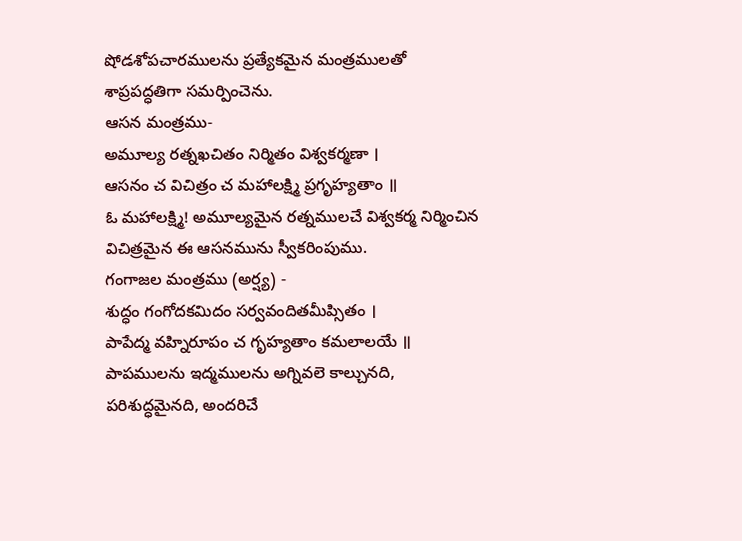షోడశోపచారములను ప్రత్యేకమైన మంత్రములతో శాప్రపద్ధతిగా సమర్పించెను.
ఆసన మంత్రము-
అమూల్య రత్నఖచితం నిర్మితం విశ్వకర్మణా ।
ఆసనం చ విచిత్రం చ మహాలక్ష్మి ప్రగృహ్యతాం ॥
ఓ మహాలక్ష్మి! అమూల్యమైన రత్నములచే విశ్వకర్మ నిర్మించిన విచిత్రమైన ఈ ఆసనమును స్వీకరింపుము.
గంగాజల మంత్రము (అర్ష్య) -
శుద్ధం గంగోదకమిదం సర్వవందితమీప్సితం ।
పాపేద్మ వహ్నిరూపం చ గృహ్యతాం కమలాలయే ॥
పాపములను ఇద్మములను అగ్నివలె కాల్చునది, పరిశుద్ధమైనది, అందరిచే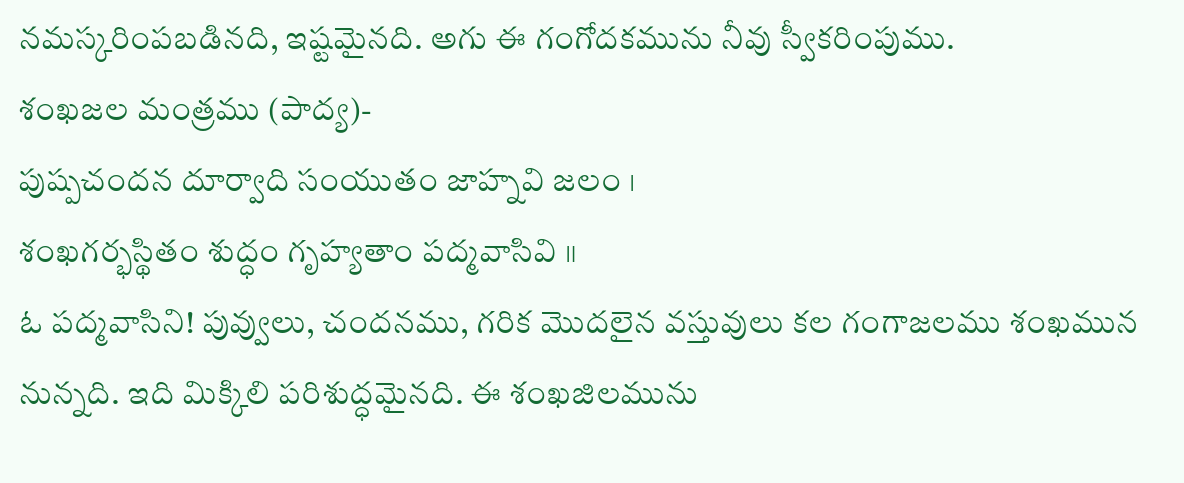నమస్కరింపబడినది, ఇష్టమైనది. అగు ఈ గంగోదకమును నీవు స్వీకరింపుము.
శంఖజల మంత్రము (పాద్య)-
పుష్పచందన దూర్వాది సంయుతం జాహ్నవి జలం ।
శంఖగర్భస్థితం శుద్ధం గృహ్యతాం పద్మవాసివి ॥
ఓ పద్మవాసిని! పువ్వులు, చందనము, గరిక మొదలైన వస్తువులు కల గంగాజలము శంఖమున నున్నది. ఇది మిక్కిలి పరిశుద్ధమైనది. ఈ శంఖజిలమును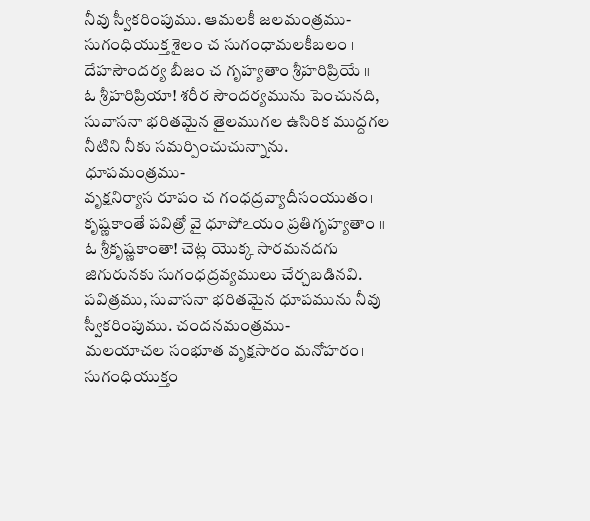నీవు స్వీకరింపుము. ఆమలకీ జలమంత్రము-
సుగంధియుక్త శైలం చ సుగంధామలకీబలం ।
దేహసౌందర్య బీజం చ గృహ్యతాం శ్రీహరిప్రియే ॥
ఓ శ్రీహరిప్రియా! శరీర సౌందర్యమును పెంచునది, సువాసనా భరితమైన తైలముగల ఉసిరిక ముద్దగల నీటిని నీకు సమర్పించుచున్నాను.
ధూపమంత్రము-
వృక్షనిర్యాస రూపం చ గంధద్రవ్యాదీసంయుతం।
కృష్ణకాంతే పవిత్రో వై ధూపోఽయం ప్రతిగృహ్యతాం ॥
ఓ శ్రీకృష్ణకాంతా! చెట్ల యొక్క సారమనదగు జిగురునకు సుగంధద్రవ్యములు చేర్చబడినవి. పవిత్రము, సువాసనా భరితమైన ధూపమును నీవు స్వీకరింపుము. చందనమంత్రము-
మలయాచల సంభూత వృక్షసారం మనోహరం।
సుగంధియుక్తం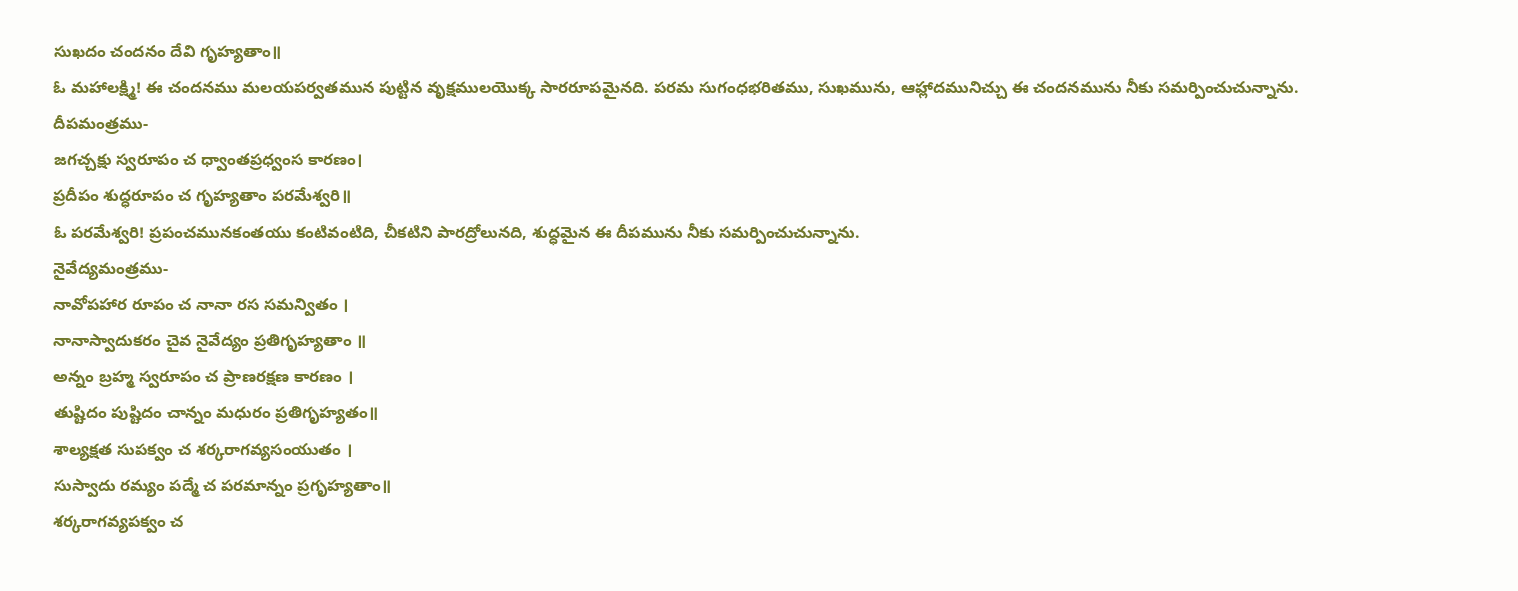సుఖదం చందనం దేవి గృహ్యతాం॥
ఓ మహాలక్ష్మి! ఈ చందనము మలయపర్వతమున పుట్టిన వృక్షములయొక్క సారరూపమైనది. పరమ సుగంధభరితము, సుఖమును, ఆహ్లాదమునిచ్చు ఈ చందనమును నీకు సమర్పించుచున్నాను.
దీపమంత్రము-
జగచ్చక్షు స్వరూపం చ ధ్వాంతప్రధ్వంస కారణం।
ప్రదీపం శుద్ధరూపం చ గృహ్యతాం పరమేశ్వరి॥
ఓ పరమేశ్వరి! ప్రపంచమునకంతయు కంటివంటిది, చీకటిని పారద్రోలునది, శుద్ధమైన ఈ దీపమును నీకు సమర్పించుచున్నాను.
నైవేద్యమంత్రము-
నావోపహార రూపం చ నానా రస సమన్వితం ।
నానాస్వాదుకరం చైవ నైవేద్యం ప్రతిగృహ్యతాం ॥
అన్నం బ్రహ్మ స్వరూపం చ ప్రాణరక్షణ కారణం ।
తుష్టిదం పుష్టిదం చాన్నం మధురం ప్రతిగృహ్యతం॥
శాల్యక్షత సుపక్వం చ శర్కరాగవ్యసంయుతం ।
సుస్వాదు రమ్యం పద్మే చ పరమాన్నం ప్రగృహ్యతాం॥
శర్కరాగవ్యపక్వం చ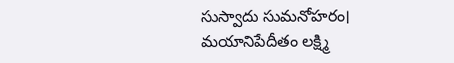సుస్వాదు సుమనోహరం।
మయానిపేదీతం లక్ష్మి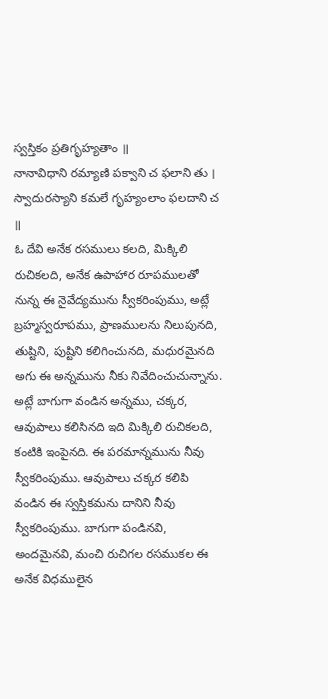స్వస్తికం ప్రతిగృహ్యతాం ॥
నానావిధాని రమ్యాణి పక్వాని చ ఫలాని తు ।
స్వాదురస్యాని కమలే గృహ్యంలాం ఫలదాని చ ॥
ఓ దేవి అనేక రసములు కలది, మిక్కిలి రుచికలది, అనేక ఉపాహార రూపములతో నున్న ఈ నైవేద్యమును స్వీకరింపుము, అట్లే బ్రహ్మస్వరూపము, ప్రాణములను నిలుపునది, తుష్టిని, పుష్టిని కలిగించునది, మధురమైనది అగు ఈ అన్నమును నీకు నివేదించుచున్నాను. అట్లే బాగుగా వండిన అన్నము, చక్కర, ఆవుపాలు కలిసినది ఇది మిక్కిలి రుచికలది, కంటికి ఇంపైనది. ఈ పరమాన్నమును నీవు స్వీకరింపుము. ఆవుపాలు చక్కర కలిపి వండిన ఈ స్వస్తికమను దానిని నీవు స్వీకరింపుము. బాగుగా పండినవి, అందమైనవి, మంచి రుచిగల రసముకల ఈ అనేక విధములైన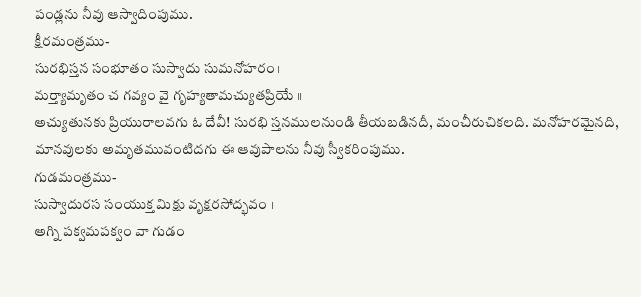పండ్లను నీవు ఆస్వాదింపుము.
క్షీరమంత్రము-
సురభిస్తన సంభూతం సుస్వాదు సుమనోహరం।
మర్త్యామృతం చ గవ్యం వై గృహ్యతామచ్యుతప్రియే ॥
అచ్యుతునకు ప్రియురాలవగు ఓ దేవీ! సురభి స్తనములనుండి తీయబడినదీ, మంచీరుచికలది. మనోహరమైనది, మానవులకు అమృతమువంటిదగు ఈ ఆవుపాలను నీవు స్వీకరింపుము.
గుడమంత్రము-
సుస్వాదురస సంయుక్త మిక్షు వృక్షరసోద్భవం ।
అగ్ని పక్వమపక్వం వా గుడం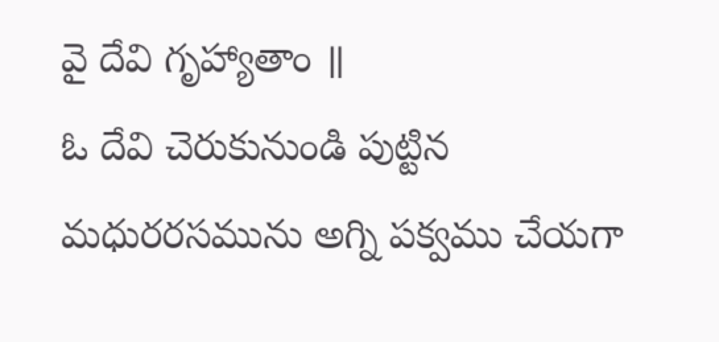వై దేవి గృహ్యాతాం ॥
ఓ దేవి చెరుకునుండి పుట్టిన మధురరసమును అగ్ని పక్వము చేయగా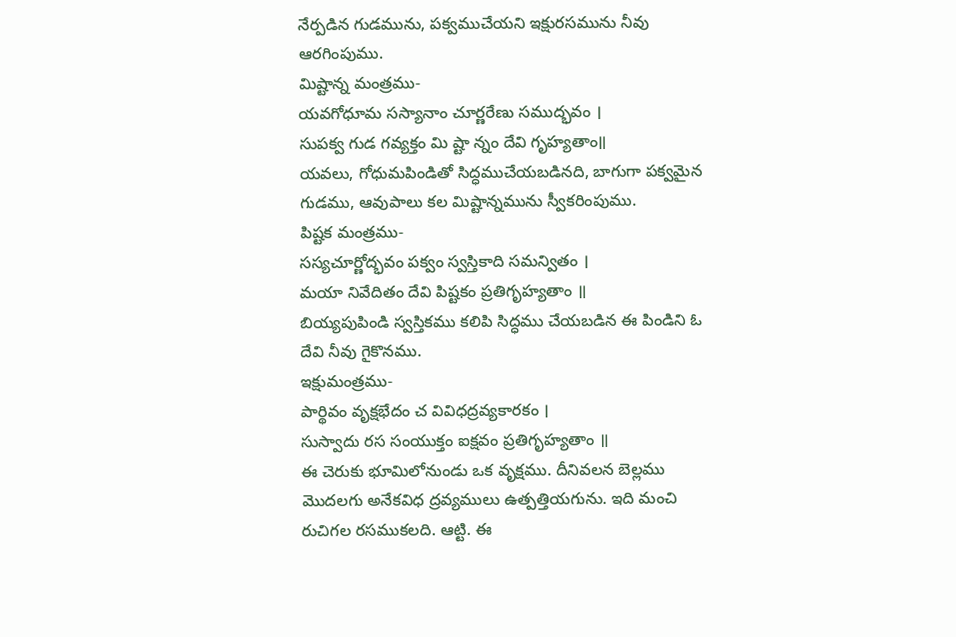నేర్పడిన గుడమును, పక్వముచేయని ఇక్షురసమును నీవు ఆరగింపుము.
మిష్టాన్న మంత్రము-
యవగోధూమ సస్యానాం చూర్ణరేణు సముద్భవం ।
సుపక్వ గుడ గవ్యక్తం మి ష్టా న్నం దేవి గృహ్యతాం॥
యవలు, గోధుమపిండితో సిద్ధముచేయబడినది, బాగుగా పక్వమైన గుడము, ఆవుపాలు కల మిష్టాన్నమును స్వీకరింపుము.
పిష్టక మంత్రము-
సస్యచూర్ణోద్భవం పక్వం స్వస్తికాది సమన్వితం ।
మయా నివేదితం దేవి పిష్టకం ప్రతిగృహ్యతాం ॥
బియ్యపుపిండి స్వస్తికము కలిపి సిద్ధము చేయబడిన ఈ పిండిని ఓ దేవి నీవు గైకొనము.
ఇక్షుమంత్రము-
పార్థివం వృక్షభేదం చ వివిధద్రవ్యకారకం ।
సుస్వాదు రస సంయుక్తం ఐక్షవం ప్రతిగృహ్యతాం ॥
ఈ చెరుకు భూమిలోనుండు ఒక వృక్షము. దీనివలన బెల్లము మొదలగు అనేకవిధ ద్రవ్యములు ఉత్పత్తియగును. ఇది మంచి రుచిగల రసముకలది. ఆట్టి. ఈ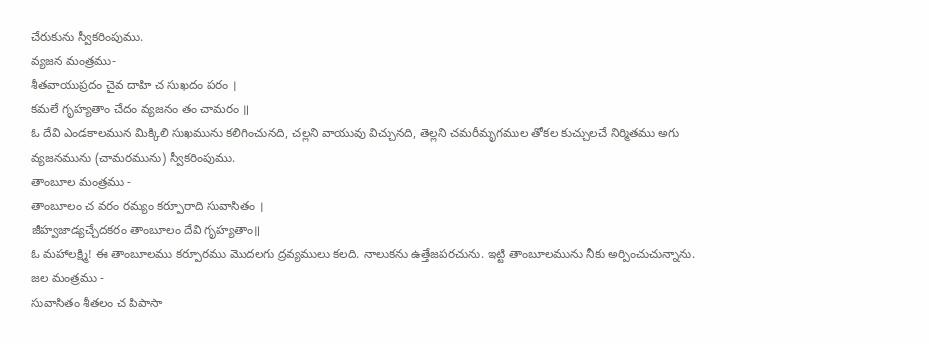చేరుకును స్వీకరింపుము.
వ్యజన మంత్రము-
శీతవాయుప్రదం చైవ దాహి చ సుఖదం పరం ।
కమలే గృహ్యతాం చేదం వ్యజనం తం చామరం ॥
ఓ దేవి ఎండకాలమున మిక్కిలి సుఖమును కలిగించునది, చల్లని వాయువు విచ్చునది, తెల్లని చమరీమృగముల తోకల కుచ్చులచే నిర్మితము అగు వ్యజనమును (చామరమును) స్వీకరింపుము.
తాంబూల మంత్రము -
తాంబూలం చ వరం రమ్యం కర్పూరాది సువాసితం ।
జీహ్వజాడ్యచ్చేదకరం తాంబూలం దేవి గృహ్యతాం॥
ఓ మహాలక్ష్మి! ఈ తాంబూలము కర్పూరము మొదలగు ద్రవ్యములు కలది. నాలుకను ఉత్తేజపరచును. ఇట్టి తాంబూలమును నీకు అర్పించుచున్నాను.
జల మంత్రము -
సువాసితం శీతలం చ పిపాసా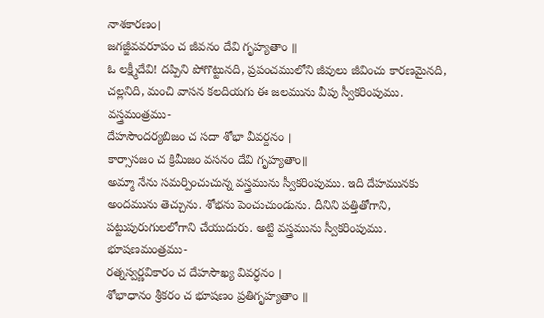నాశకారణం।
జగజ్జీవవరూపం చ జీవనం దేవి గృహ్యతాం ॥
ఓ లక్ష్మీదేవి! దప్పిని పోగొట్టునది, ప్రపంచములోని జీవులు జీవించు కారణమైనది, చల్లనిది, మంచి వాసన కలదియగు ఈ జలమును వీపు స్వీకరింపుము.
వస్త్రమంత్రము-
దేహసౌందర్యబిజం చ సదా శోభా వీవర్దనం ।
కార్సాసజం చ క్రిమీజం వసనం దేవి గృహ్యతాం॥
అమ్మా నేను సమర్పించుచున్న వస్త్రమును స్వీకరింపుము. ఇది దేహమునకు అందమును తెచ్చును. శోభను పెంచుచుండును. దీనిని పత్తితోగాని, పట్టుపురుగులలోగాని చేయుదురు. అట్టి వస్త్రమును స్వీకరింపుము.
భూషణమంత్రము-
రత్నస్వర్ణవికారం చ దేహసౌఖ్య వివర్ధనం ।
శోభాధానం శ్రీకరం చ భూషణం ప్రతిగృహ్యతాం ॥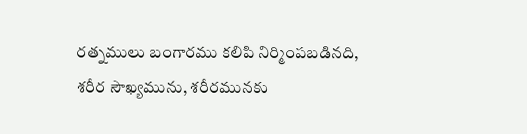రత్నములు బంగారము కలిపి నిర్మింపబడినది, శరీర సౌఖ్యమును, శరీరమునకు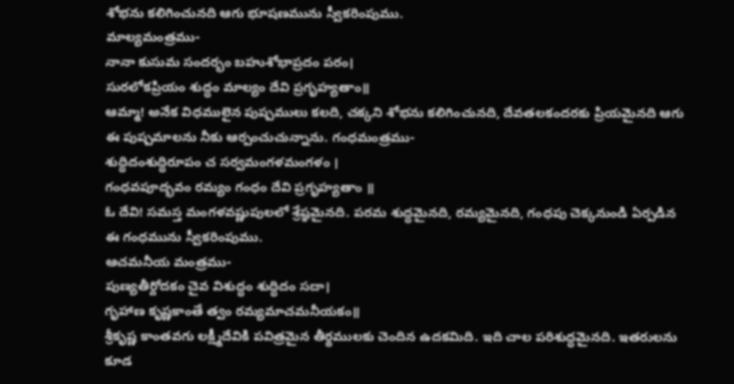శోభను కలిగించునది ఆగు భూషణమును స్వీకరింపుము.
మాల్యమంత్రము-
నానా కుసుమ సందర్భం బహుశోభాప్రదం పరం।
సురలోకప్రియం శుద్ధం మాల్యం దేవి ప్రగృహ్యతాం॥
ఆమ్మా! అనేక విధములైన పుష్పములు కలది, చక్కని శోభను కలిగించునది, దేవతలకందరకు ప్రియమైనది ఆగు ఈ పుష్పమాలను నీకు ఆర్పంచుచున్నాను. గంధమంత్రము-
శుద్ధిదంశుద్ధిరూపం చ సర్వమంగళమంగళం ।
గంధవపూద్భవం రమ్యం గంధం దేవి ప్రగృహ్యతాం ॥
ఓ దేవి! సమస్త మంగళవష్ణుపులలో శ్రేష్ఠమైనది. పరమ శుద్ధమైనది, రమ్యమైనది, గంధపు చెక్కనుండి ఏర్పడిన ఈ గంధమును స్వీకరింపుము.
ఆచమనీయ మంత్రము-
పుణ్యతీర్దోదకం చైవ విశుద్ధం శుద్ధిదం సదా।
గృహాణ కృష్ణకాంతే త్వం రమ్యమాచమనీయకం॥
శ్రీకృష్ణ కాంతవగు లక్ష్మీదేవికి పవిత్రమైన తీర్థములకు చెందిన ఉదకమిది. ఇది చాల పరిశుద్ధమైనది. ఇతరులను కూడ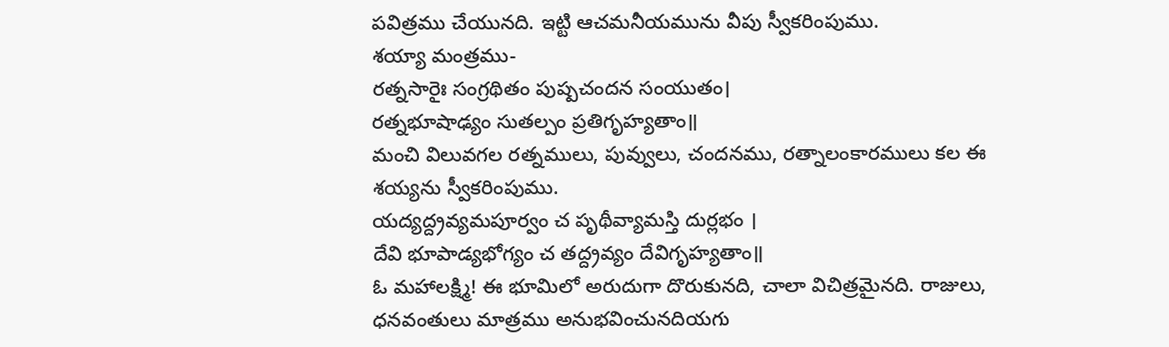పవిత్రము చేయునది. ఇట్టి ఆచమనీయమును వీపు స్వీకరింపుము.
శయ్యా మంత్రము-
రత్నసారైః సంగ్రథితం పుష్పచందన సంయుతం।
రత్నభూషాఢ్యం సుతల్పం ప్రతిగృహ్యతాం॥
మంచి విలువగల రత్నములు, పువ్వులు, చందనము, రత్నాలంకారములు కల ఈ శయ్యను స్వీకరింపుము.
యద్యద్ద్రవ్యమపూర్వం చ పృథీవ్యామస్తి దుర్లభం ।
దేవి భూపాడ్యభోగ్యం చ తద్ద్రవ్యం దేవిగృహ్యతాం॥
ఓ మహాలక్ష్మి! ఈ భూమిలో అరుదుగా దొరుకునది, చాలా విచిత్రమైనది. రాజులు, ధనవంతులు మాత్రము అనుభవించునదియగు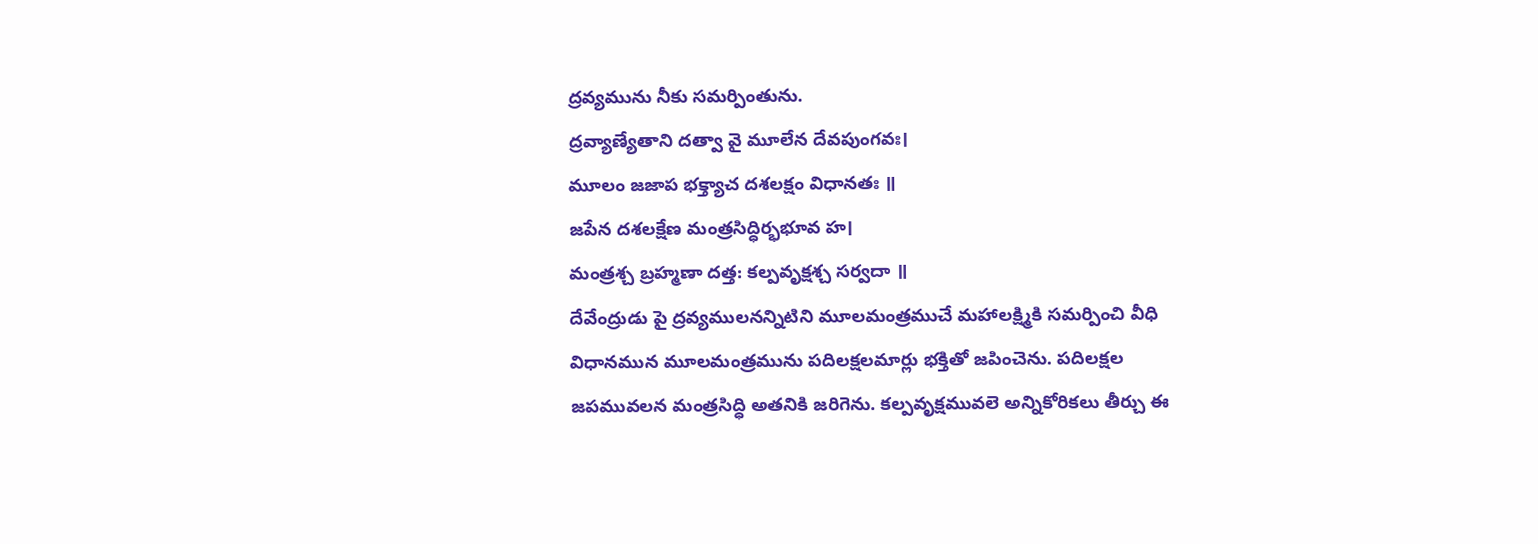ద్రవ్యమును నీకు సమర్పింతును.
ద్రవ్యాణ్యేతాని దత్వా వై మూలేన దేవపుంగవః।
మూలం జజాప భక్త్యాచ దశలక్షం విధానతః ॥
జపేన దశలక్షేణ మంత్రసిద్ధిర్భభూవ హ।
మంత్రశ్చ బ్రహ్మణా దత్త: కల్పవృక్షశ్చ సర్వదా ॥
దేవేంద్రుడు పై ద్రవ్యములనన్నిటిని మూలమంత్రముచే మహాలక్ష్మికి సమర్పించి వీధి విధానమున మూలమంత్రమును పదిలక్షలమార్లు భక్తితో జపించెను. పదిలక్షల జపమువలన మంత్రసిద్ధి అతనికి జరిగెను. కల్పవృక్షమువలె అన్నికోరికలు తీర్చు ఈ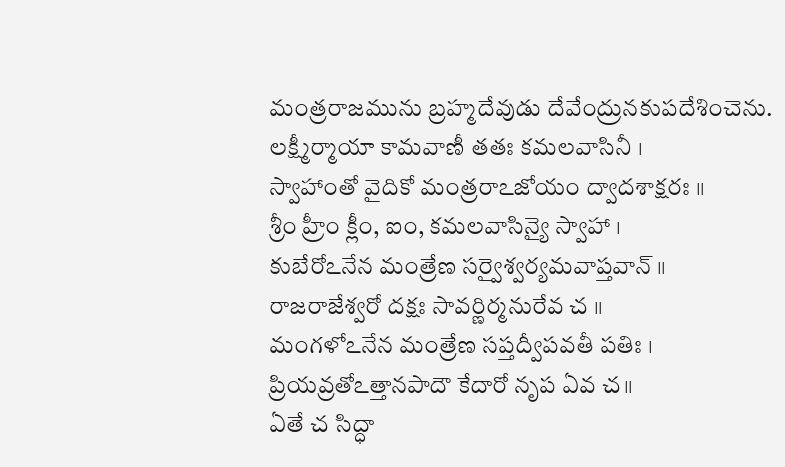మంత్రరాజమును బ్రహ్మదేవుడు దేవేంద్రునకుపదేశించెను.
లక్ష్మీర్మాయా కామవాణీ తతః కమలవాసినీ ।
స్వాహాంతో వైదికో మంత్రరాఽజోయం ద్వాదశాక్షరః ॥
శ్రీం హ్రీం క్లీం, ఐం, కమలవాసిన్యై స్వాహా ।
కుబేరోఽనేన మంత్రేణ సర్వైశ్వర్యమవాప్తవాన్ ॥
రాజరాజేశ్వరో దక్షః సావర్ణిర్మనురేవ చ ॥
మంగళోఽనేన మంత్రేణ సప్తద్వీపవతీ పతిః ।
ప్రియవ్రతోఽత్తానపాదౌ కేదారో నృప ఏవ చ॥
ఏతే చ సిద్ధా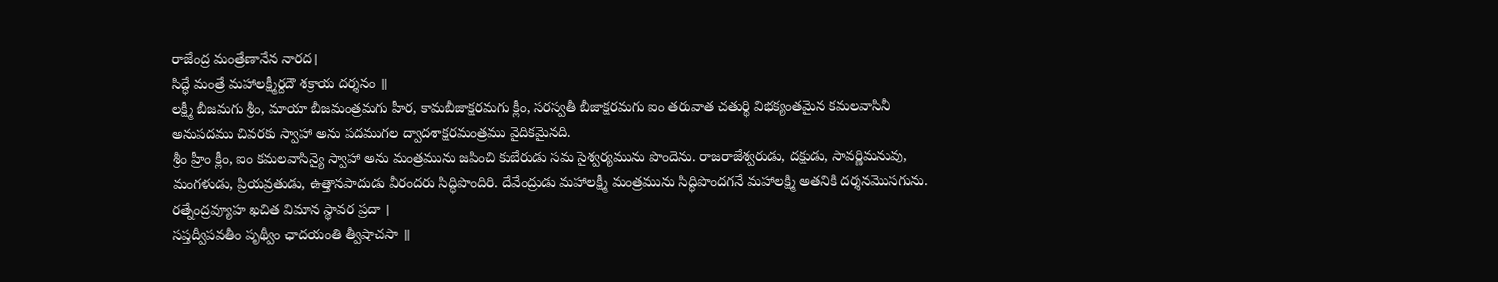రాజేంద్ర మంత్రేణానేన నారద।
సిద్ధే మంత్రే మహాలక్ష్మీర్దదౌ శక్రాయ దర్శనం ॥
లక్ష్మీ బీజమగు శ్రీం, మాయా బీజమంత్రమగు హీర, కామబీజాక్షరమగు క్లీం, సరస్వతీ బీజాక్షరమగు ఐం తరువాత చతుర్థి విభక్యంతమైన కమలవాసినీ అనుపదము చివరకు స్వాహా అను పదముగల ద్వాదశాక్షరమంత్రము వైదికమైనది.
శ్రీం హ్రీం క్లీం, ఐం కమలవాసిన్యై స్వాహా అను మంత్రమును జపించి కుబేరుడు సమ సైశ్వర్యమును పొందెను. రాజరాజేశ్వరుడు, దక్షుడు, సావర్ణిమనువు, మంగళుడు, ప్రియవ్రతుడు, ఉత్తానపాదుడు వీరందరు సిద్ధిపొందిరి. దేవేంద్రుడు మహాలక్ష్మీ మంత్రమును సిద్ధిపొందగనే మహాలక్ష్మి అతనికి దర్శనమొసగును.
రత్నేంద్రవ్యూహ ఖచిత విమాన స్థావర ప్రదా ।
సప్తద్వీపవతీం పృథ్వీం ఛాదయంతి త్వీషాచసా ॥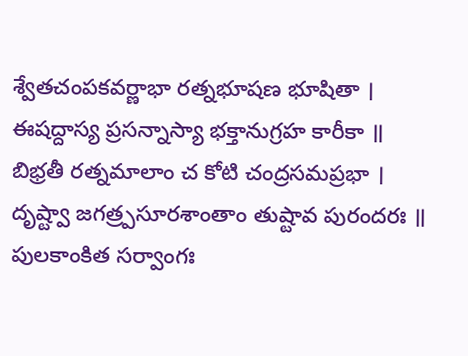శ్వేతచంపకవర్ణాభా రత్నభూషణ భూషితా ।
ఈషద్దాస్య ప్రసన్నాస్యా భక్తానుగ్రహ కారీకా ॥
బిభ్రతీ రత్నమాలాం చ కోటి చంద్రసమప్రభా ।
దృష్ట్వా జగత్ర్పసూరశాంతాం తుష్టావ పురందరః ॥
పులకాంకిత సర్వాంగః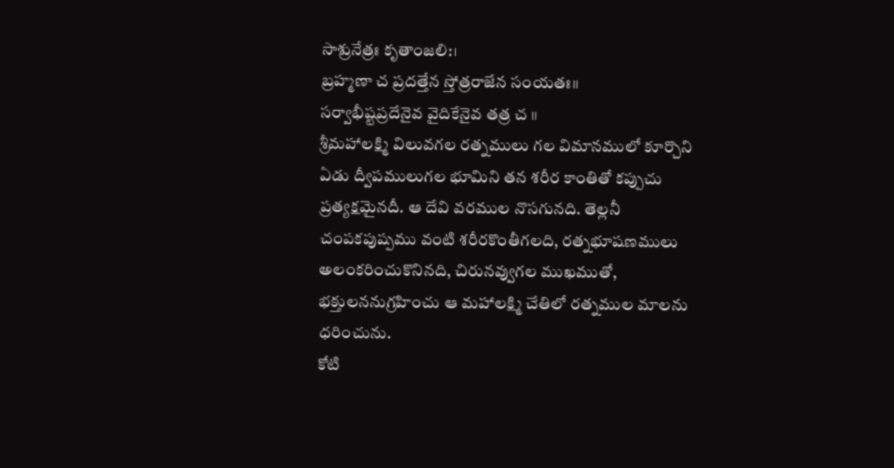సాశ్రునేత్రః కృతాంజలి:।
బ్రహ్మణా చ ప్రదత్తేన స్తోత్రరాజేన సంయతః॥
సర్వాభీష్టప్రదేనైవ వైదికేనైవ తత్ర చ ॥
శ్రీమహాలక్ష్మి విలువగల రత్నములు గల విమానములో కూర్చొని ఏడు ద్వీపములుగల భూమిని తన శరీర కాంతితో కప్పుచు ప్రత్యక్షమైనదీ. ఆ దేవి వరముల నొసగునది. తెల్లనీ చంపకపుష్పము వంటి శరీరకొంతీగలది, రత్నభూషణములు అలంకరించుకొనినది, చిరునవ్వుగల ముఖముతో, భక్తులననుగ్రహించు ఆ మహాలక్ష్మి చేతిలో రత్నముల మాలను ధరించును.
కోటి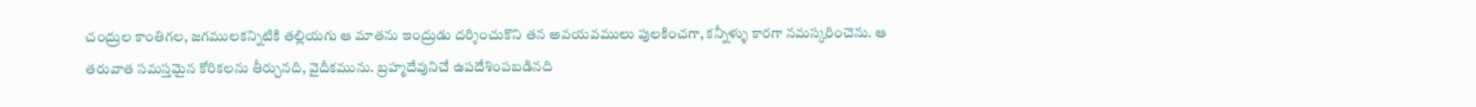చంద్రుల కాంతిగల, జగములకన్నిటికి తల్లియగు ఆ మాతను ఇంద్రుడు దర్శించుకొని తన అవయవములు పులకించగా, కన్నీళ్ళు కారగా నమస్కరించెను. ఆ తరువాత సమస్తమైన కోరికలను తీర్చునది, వైదీకమును. బ్రహ్మదేవునిచే ఉపదేశింపబడినది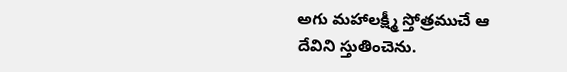అగు మహాలక్ష్మీ స్తోత్రముచే ఆ దేవిని స్తుతించెను.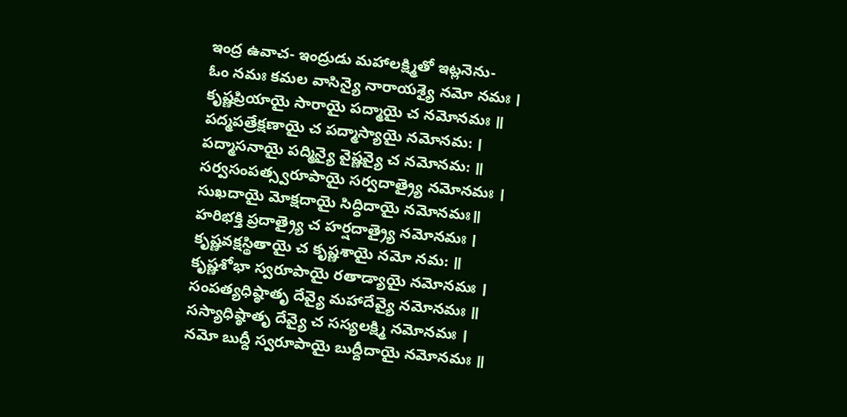ఇంద్ర ఉవాచ- ఇంద్రుడు మహాలక్ష్మితో ఇట్లనెను-
ఓం నమః కమల వాసిన్యై నారాయశ్యై నమో నమః ।
కృష్ణప్రియాయై సారాయై పద్మాయై చ నమోనమః ॥
పద్మపత్రేక్షణాయై చ పద్మాస్యాయై నమోనమ: ।
పద్మాసనాయై పద్మిన్యై వైష్ణవ్యై చ నమోనమ: ॥
సర్వసంపత్స్వరూపాయై సర్వదాత్ర్యై నమోనమః ।
సుఖదాయై మోక్షదాయై సిద్ధిదాయై నమోనమః॥
హరిభక్తి ప్రదాత్ర్యై చ హర్షదాత్ర్యై నమోనమః ।
కృష్ణవక్షస్థితాయై చ కృష్ణశాయై నమో నమ: ॥
కృష్ణశోభా స్వరూపాయై రతాడ్యాయై నమోనమః ।
సంపత్యధిష్ఠాతృ దేవ్యై మహాదేవ్యై నమోనమః ॥
సస్యాధిష్ఠాతృ దేవ్యై చ సస్యలక్ష్మి నమోనమః ।
నమో బుద్దీ స్వరూపాయై బుద్దీదాయై నమోనమః ॥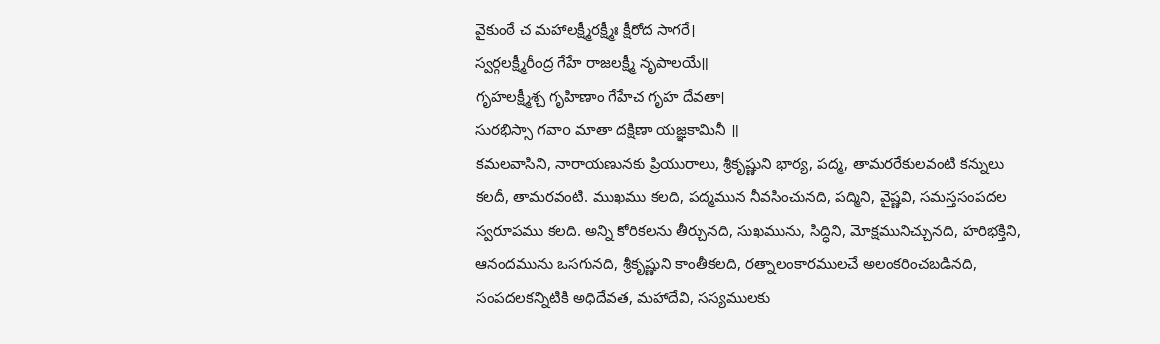వైకుంఠే చ మహాలక్ష్మీరక్ష్మీః క్షీరోద సాగరే।
స్వర్గలక్ష్మీరీంద్ర గేహే రాజలక్ష్మీ నృపాలయే॥
గృహలక్ష్మీశ్చ గృహిణాం గేహేచ గృహ దేవతా।
సురభిస్సా గవాo మాతా దక్షిణా యజ్ఞకామినీ ॥
కమలవాసిని, నారాయణునకు ప్రియురాలు, శ్రీకృష్ణుని భార్య, పద్మ, తామరరేకులవంటి కన్నులు కలదీ, తామరవంటి. ముఖము కలది, పద్మమున నీవసించునది, పద్మిని, వైష్ణవి, సమస్తసంపదల స్వరూపము కలది. అన్ని కోరికలను తీర్చునది, సుఖమును, సిద్ధిని, మోక్షమునిచ్చునది, హరిభక్తిని, ఆనందమును ఒసగునది, శ్రీకృష్ణుని కాంతీకలది, రత్నాలంకారములచే అలంకరించబడినది, సంపదలకన్నిటికి అధిదేవత, మహాదేవి, సస్యములకు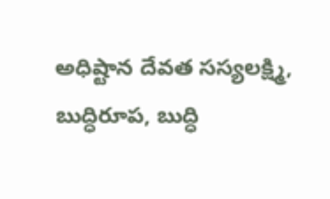అధిష్టాన దేవత సస్యలక్ష్మి, బుద్ధిరూప, బుద్ధి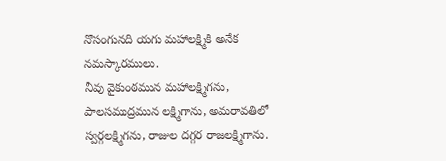నొసంగునది యగు మహాలక్ష్మికి అనేక నమస్కారములు.
నీవు వైకుంఠమున మహాలక్ష్మిగను, పాలసముద్రమున లక్ష్మిగాను, అమరావతిలో స్వర్గలక్ష్మిగను, రాజుల దగ్గర రాజలక్ష్మిగాను.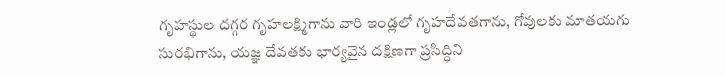గృహస్థుల దగ్గర గృహలక్ష్మిగాను వారి ఇండ్లలో గృహదేవతగాను, గోవులకు మాతయగు సురభిగాను, యజ్ఞ దేవతకు భార్యవైన దక్షిణగా ప్రసిద్ధిని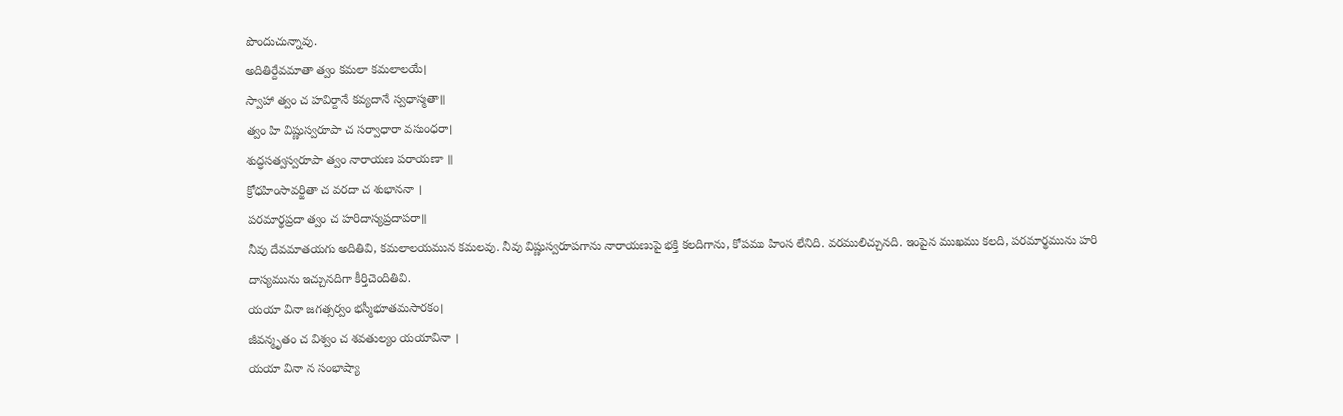పొందుచున్నావు.
అదితిర్దేవమాతా త్వం కమలా కమలాలయే।
స్వాహా త్వం చ హవిర్దానే కవ్యదానే స్వధాస్మతా॥
త్వం హి విష్ణుస్వరూపా చ సర్వాధారా వసుంధరా।
శుద్ధసత్వస్వరూపా త్వం నారాయణ పరాయణా ॥
క్రోధహింసావర్జితా చ వరదా చ శుభాననా ।
పరమార్థప్రదా త్వం చ హరిదాస్యప్రదాపరా॥
నీవు దేవమాతయగు అదితివి, కమలాలయమున కమలవు. నీవు విష్ణుస్వరూపగాను నారాయణుపై భక్తి కలదిగాను, కోపము హింస లేనిది. వరములిచ్చునది. ఇంపైన ముఖము కలది, పరమార్థమును హరి దాస్యమును ఇచ్చునదిగా కీర్తిచెందితివి.
యయా వినా జగత్సర్వం భస్మీభూతమసారకం।
జీవన్మృతం చ విశ్వం చ శవతుల్యం యయావినా ।
యయా వినా న సంభాష్యా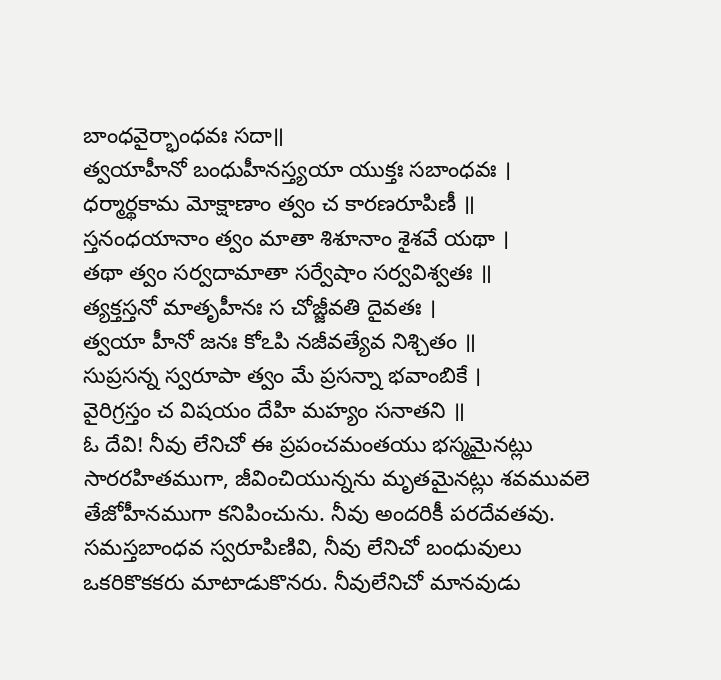బాంధవైర్భాంధవః సదా॥
త్వయాహీనో బంధుహీనస్త్యయా యుక్తః సబాంధవః ।
ధర్మార్థకామ మోక్షాణాం త్వం చ కారణరూపిణీ ॥
స్తనంధయానాం త్వం మాతా శిశూనాం శైశవే యథా ।
తథా త్వం సర్వదామాతా సర్వేషాం సర్వవిశ్వతః ॥
త్యక్తస్తనో మాతృహీనః స చోజ్జీవతి దైవతః ।
త్వయా హీనో జనః కోఽపి నజీవత్యేవ నిశ్చితం ॥
సుప్రసన్న స్వరూపా త్వం మే ప్రసన్నా భవాంబికే ।
వైరిగ్రస్తం చ విషయం దేహి మహ్యం సనాతని ॥
ఓ దేవి! నీవు లేనిచో ఈ ప్రపంచమంతయు భస్మమైనట్లు సారరహితముగా, జీవించియున్నను మృతమైనట్లు శవమువలె తేజోహీనముగా కనిపించును. నీవు అందరికీ పరదేవతవు. సమస్తబాంధవ స్వరూపిణివి, నీవు లేనిచో బంధువులు ఒకరికొకకరు మాటాడుకొనరు. నీవులేనిచో మానవుడు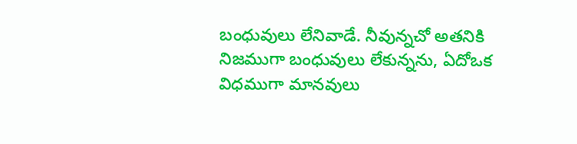బంధువులు లేనివాడే. నీవున్నచో అతనికి నిజముగా బంధువులు లేకున్నను, ఏదోఒక విధముగా మానవులు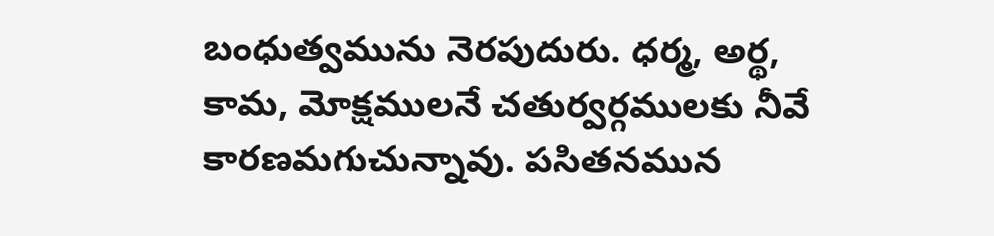బంధుత్వమును నెరపుదురు. ధర్మ, అర్థ, కామ, మోక్షములనే చతుర్వర్గములకు నీవే కారణమగుచున్నావు. పసితనమున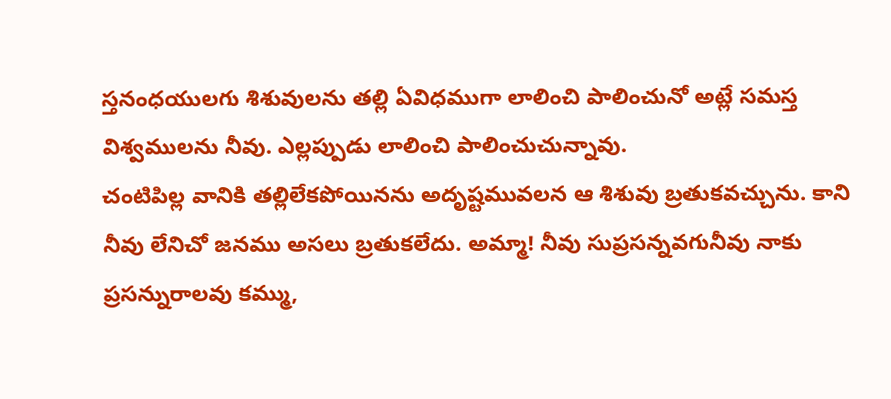స్తనంధయులగు శిశువులను తల్లి ఏవిధముగా లాలించి పాలించునో అట్లే సమస్త విశ్వములను నీవు. ఎల్లప్పుడు లాలించి పాలించుచున్నావు.
చంటిపిల్ల వానికి తల్లిలేకపోయినను అదృష్టమువలన ఆ శిశువు బ్రతుకవచ్చును. కాని నీవు లేనిచో జనము అసలు బ్రతుకలేదు. అమ్మా! నీవు సుప్రసన్నవగునీవు నాకు ప్రసన్నురాలవు కమ్ము,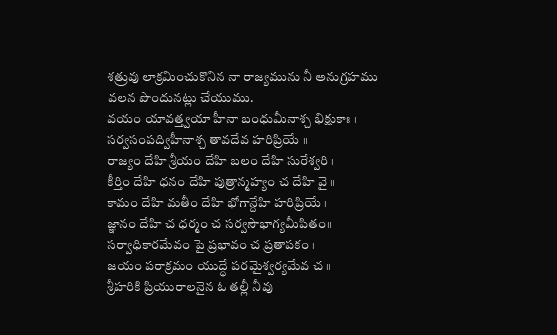శత్రువు లాక్రమించుకొనిన నా రాజ్యమును నీ అనుగ్రహము వలన పొందునట్లు చేయుము.
వయం యావత్త్వయా హీనా బంధుమీనాశ్చ భిక్షుకాః ।
సర్వసంపద్విహీనాశ్చ తావదేవ హరిప్రియే ॥
రాజ్యం దేహి శ్రీయం దేహి బలం దేహి సురేశ్వరి ।
కీర్తిం దేహి ధనం దేహి పుత్రాన్మహ్యం చ దేహి వై ॥
కామం దేహి మతీం దేహి భోగాన్దేహి హరిప్రియే ।
జ్ఞానం దేహి చ ధర్మం చ సర్వసౌభాగ్యమీపితం॥
సర్వాధికారమేవం పై ప్రభావం చ ప్రతాపకం ।
జయం పరాక్రమం యుద్ధే పరమైశ్వర్యమేవ చ ॥
శ్రీహరికి ప్రియురాలనైన ఓ తల్లీ నీవు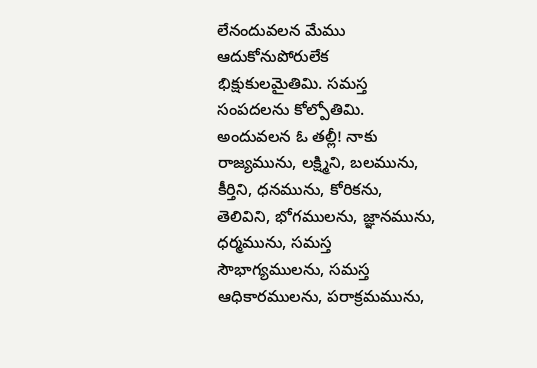లేనందువలన మేము ఆదుకోనుపోరులేక భిక్షుకులమైతిమి. సమస్త సంపదలను కోల్పోతిమి. అందువలన ఓ తల్లీ! నాకు రాజ్యమును, లక్ష్మిని, బలమును, కీర్తిని, ధనమును, కోరికను, తెలివిని, భోగములను, జ్ఞానమును, ధర్మమును, సమస్త సౌభాగ్యములను, సమస్త ఆధికారములను, పరాక్రమమును,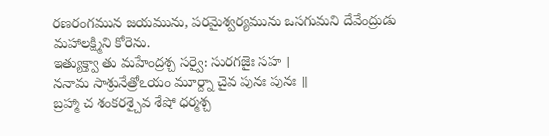రణరంగమున జయమును, పరమైశ్వర్యమును ఒసగుమని దేవేంద్రుడు మహాలక్ష్మిని కోరెను.
ఇత్యుక్త్వా తు మహేంద్రశ్చ సర్వై: సురగజైః సహ ।
ననామ సాశ్రునేత్రోఽయం మూర్ద్నా చైవ పునః పునః ॥
బ్రహ్మా చ శంకరశ్చైవ శేషో ధర్మశ్చ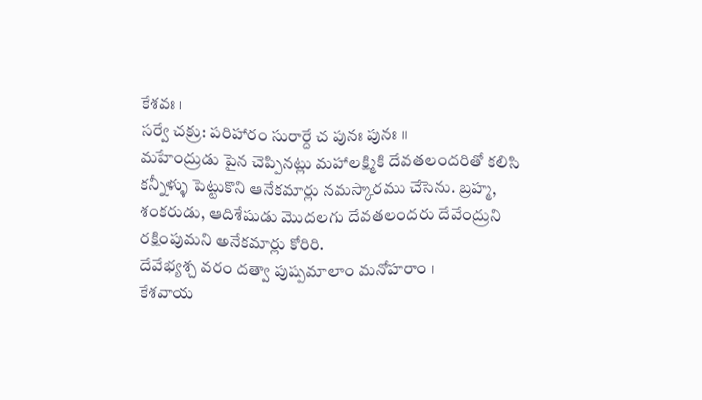కేశవః ।
సర్వే చక్రు: పరిహారం సురార్దే చ పునః పునః ॥
మహేంద్రుడు పైన చెప్పినట్లు మహాలక్ష్మికి దేవతలందరితో కలిసి కన్నీళ్ళు పెట్టుకొని ఆనేకమార్లు నమస్కారము చేసెను. బ్రహ్మ, శంకరుడు, ఆదిశేషుడు మొదలగు దేవతలందరు దేవేంద్రుని రక్షింపుమని అనేకమార్లు కోరిరి.
దేవేభ్యశ్చ వరం దత్వా పుష్పమాలాం మనోహరాం ।
కేశవాయ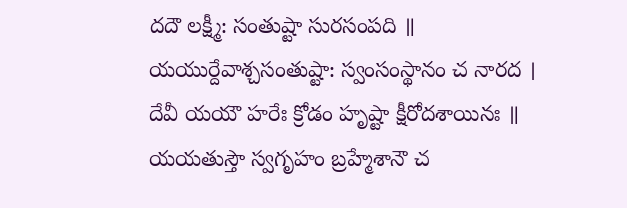దదౌ లక్ష్మీ: సంతుష్టా సురసంపది ॥
యయుర్దేవాశ్చసంతుష్టా: స్వంసంస్థానం చ నారద ।
దేవీ యయౌ హరేః క్రోడం హృష్టా క్షీరోదశాయినః ॥
యయతుస్తౌ స్వగృహం బ్రహ్మేశానౌ చ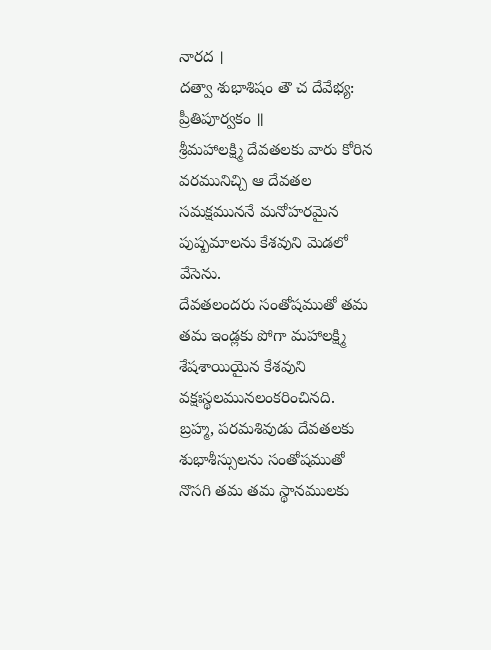నారద ।
దత్వా శుభాశిషం తౌ చ దేవేభ్య: ప్రీతిపూర్వకం ॥
శ్రీమహాలక్ష్మి దేవతలకు వారు కోరిన వరమునిచ్చి ఆ దేవతల సమక్షముననే మనోహరమైన పుష్పమాలను కేశవుని మెడలో వేసెను.
దేవతలందరు సంతోషముతో తమ తమ ఇండ్లకు పోగా మహాలక్ష్మి శేషశాయియైన కేశవుని వక్షఃస్థలమునలంకరించినది.
బ్రహ్మ, పరమశివుడు దేవతలకు శుభాశీస్సులను సంతోషముతో నొసగి తమ తమ స్థానములకు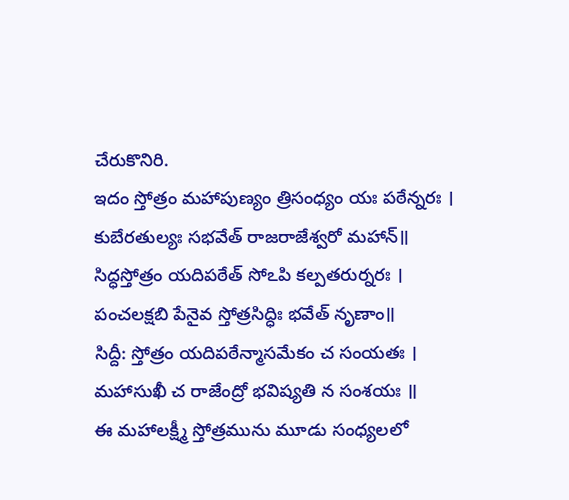చేరుకొనిరి.
ఇదం స్తోత్రం మహాపుణ్యం త్రిసంధ్యం యః పఠేన్నరః ।
కుబేరతుల్యః సభవేత్ రాజరాజేశ్వరో మహాన్॥
సిద్ధస్తోత్రం యదిపఠేత్ సోఽపి కల్పతరుర్నరః ।
పంచలక్షబి పేనైవ స్తోత్రసిద్ధిః భవేత్ నృణాం॥
సిద్దీ: స్తోత్రం యదిపఠేన్మాసమేకం చ సంయతః ।
మహాసుఖీ చ రాజేంద్రో భవిష్యతి న సంశయః ॥
ఈ మహాలక్ష్మీ స్తోత్రమును మూడు సంధ్యలలో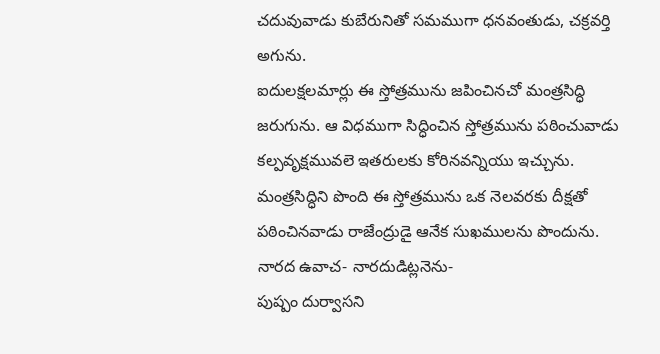చదువువాడు కుబేరునితో సమముగా ధనవంతుడు, చక్రవర్తి అగును.
ఐదులక్షలమార్లు ఈ స్తోత్రమును జపించినచో మంత్రసిద్ధి జరుగును. ఆ విధముగా సిద్ధించిన స్తోత్రమును పఠించువాడు కల్పవృక్షమువలె ఇతరులకు కోరినవన్నియు ఇచ్చును.
మంత్రసిద్ధిని పొంది ఈ స్తోత్రమును ఒక నెలవరకు దీక్షతో పఠించినవాడు రాజేంద్రుడై ఆనేక సుఖములను పొందును.
నారద ఉవాచ- నారదుడిట్లనెను-
పుష్పం దుర్వాసని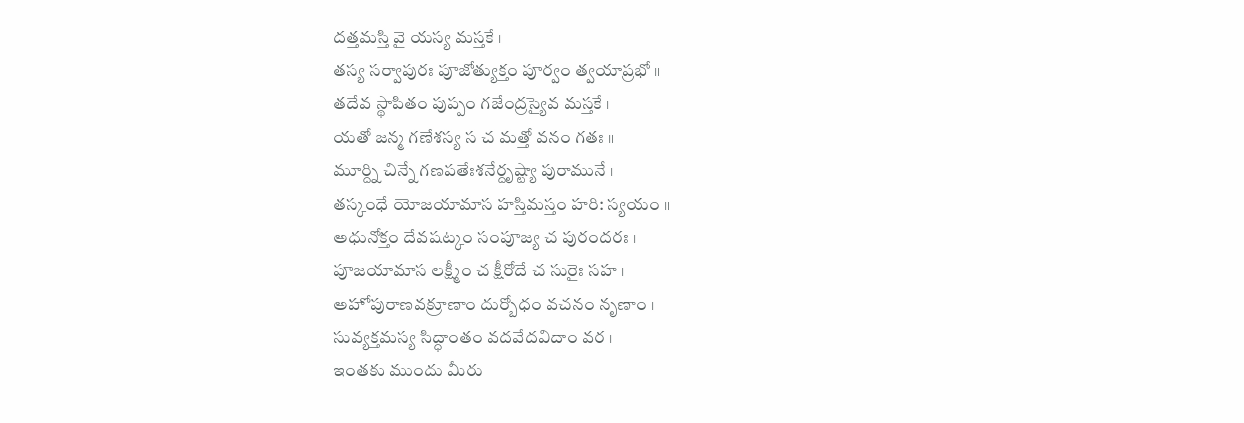దత్తమస్తి వై యస్య మస్తకే ।
తస్య సర్వాపురః పూజోత్యుక్తం పూర్వం త్వయాప్రభో ॥
తదేవ స్థాపితం పుప్పం గజేంద్రస్యైవ మస్తకే ।
యతో జన్మ గణేశస్య స చ మత్తో వనం గతః ॥
మూర్ద్ని చిన్నే గణపతేఃశనేర్దృష్ట్యా పురామునే ।
తస్కంధే యోజయామాస హస్తిమస్తం హరి: స్యయం ॥
అధునోక్తం దేవషట్కం సంపూజ్య చ పురందరః ।
పూజయామాస లక్ష్మీం చ క్షీరోదే చ సురైః సహ ।
అహోపురాణవక్రూణాం దుర్బోధం వచనం నృణాం ।
సువ్యక్తమస్య సిద్ధాంతం వదవేదవిదాం వర ।
ఇంతకు ముందు మీరు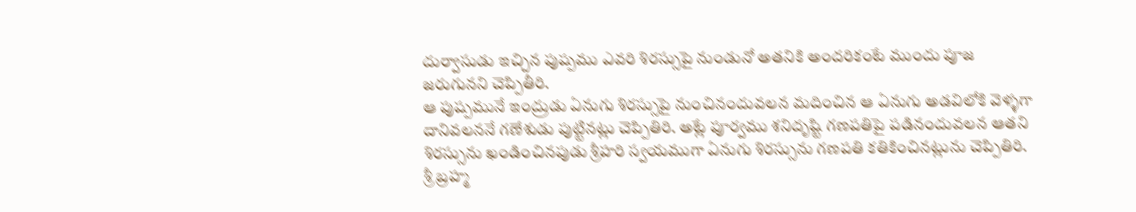దుర్వాసుడు ఇచ్చిన పుష్పము ఎవరి శిరస్సుపై నుండునో అతనికి అందరికంటే ముందు పూజ జరుగునని చెప్పితీరి.
ఆ పుష్పమునే ఇంద్రుడు ఏనుగు శిరస్సుపై నుంచినందువలన మదించిన ఆ ఏనుగు అడవిలోకి వెళ్ళగా దానివలననే గణేశుడు పుట్టినట్లు చెప్పితిరి. అట్లే పూర్వము శనిదృష్టి గణపతిపై పడినందువలన ఆతని శిరస్సును ఖండించినపుడు శ్రీహరి స్వయముగా ఏనుగు శిరస్సును గణపతి కతికించినట్లును చెప్పితిరి.
శ్రీ బ్రహ్మ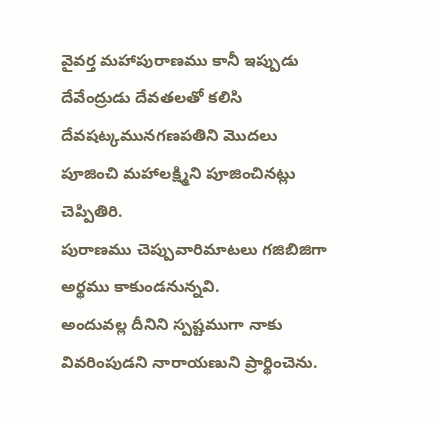వైవర్త మహాపురాణము కానీ ఇప్పుడు దేవేంద్రుడు దేవతలతో కలిసి దేవషట్కమునగణపతిని మొదలు పూజించి మహాలక్ష్మిని పూజించినట్లు చెప్పితిరి.
పురాణము చెప్పువారిమాటలు గజిబిజిగా అర్థము కాకుండనున్నవి.
అందువల్ల దీనిని స్పష్టముగా నాకు వివరింపుడని నారాయణుని ప్రార్థించెను.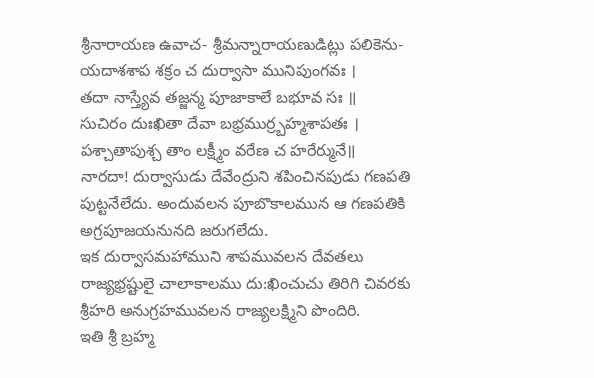శ్రీనారాయణ ఉవాచ- శ్రీమన్నారాయణుడిట్లు పలికెను-
యదాశశాప శక్రం చ దుర్వాసా మునిపుంగవః ।
తదా నాస్త్యేవ తజ్జన్మ పూజాకాలే బభూవ సః ॥
సుచిరం దుఃఖితా దేవా బభ్రముర్ర్బహ్మశాపతః ।
పశ్చాతాపుశ్చ తాం లక్ష్మీం వరేణ చ హరేర్మునే॥
నారదా! దుర్వాసుడు దేవేంద్రుని శపించినపుడు గణపతి పుట్టనేలేదు. అందువలన పూబొకాలమున ఆ గణపతికి అగ్రపూజయనునది జరుగలేదు.
ఇక దుర్వాసమహాముని శాపమువలన దేవతలు రాజ్యభ్రష్టులై చాలాకాలము దు:ఖించుచు తిరిగి చివరకు శ్రీహరి అనుగ్రహమువలన రాజ్యలక్ష్మిని పొందిరి.
ఇతి శ్రీ బ్రహ్మ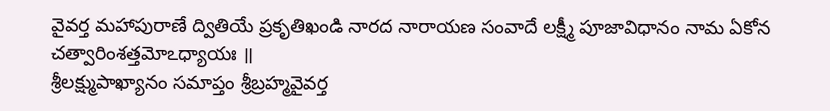వైవర్త మహాపురాణే ద్వితియే ప్రకృతిఖండి నారద నారాయణ సంవాదే లక్ష్మీ పూజావిధానం నామ ఏకోన చత్వారింశత్తమోఽధ్యాయః ॥
శ్రీలక్ష్ముపాఖ్యానం సమాప్తం శ్రీబ్రహ్మవైవర్త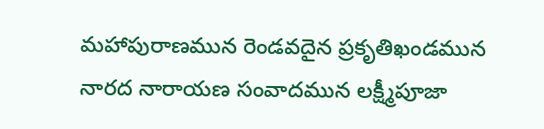మహాపురాణమున రెండవదైన ప్రకృతిఖండమున నారద నారాయణ సంవాదమున లక్ష్మీపూజా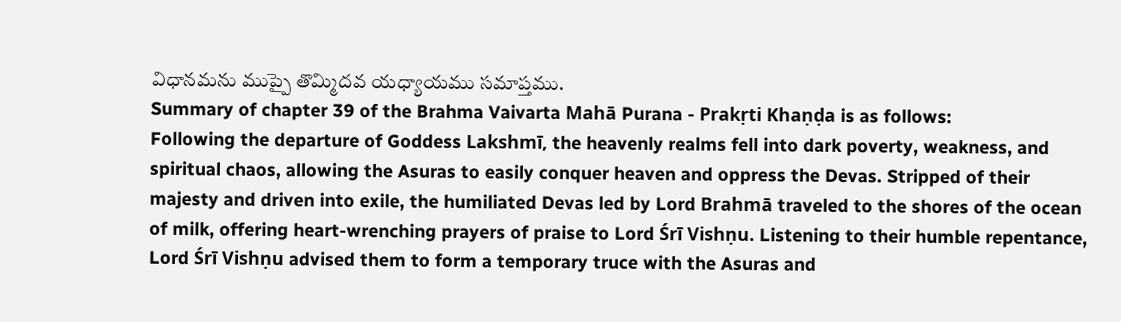విధానమను ముప్పై తొమ్మిదవ యధ్యాయము సమాప్తము.
Summary of chapter 39 of the Brahma Vaivarta Mahā Purana - Prakṛti Khaṇḍa is as follows:
Following the departure of Goddess Lakshmī, the heavenly realms fell into dark poverty, weakness, and spiritual chaos, allowing the Asuras to easily conquer heaven and oppress the Devas. Stripped of their majesty and driven into exile, the humiliated Devas led by Lord Brahmā traveled to the shores of the ocean of milk, offering heart-wrenching prayers of praise to Lord Śrī Vishṇu. Listening to their humble repentance, Lord Śrī Vishṇu advised them to form a temporary truce with the Asuras and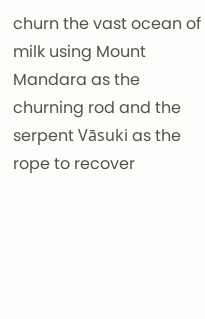churn the vast ocean of milk using Mount Mandara as the churning rod and the serpent Vāsuki as the rope to recover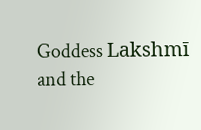Goddess Lakshmī and the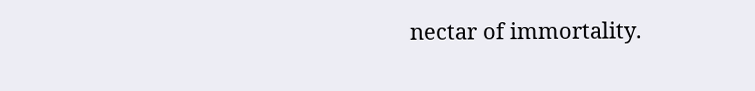nectar of immortality.